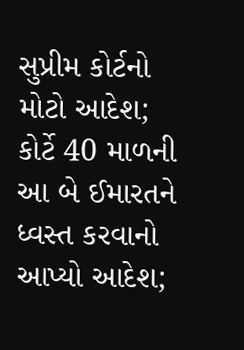સુપ્રીમ કોર્ટનો મોટો આદેશ; કોર્ટે 40 માળની આ બે ઈમારતને ધ્વસ્ત કરવાનો આપ્યો આદેશ;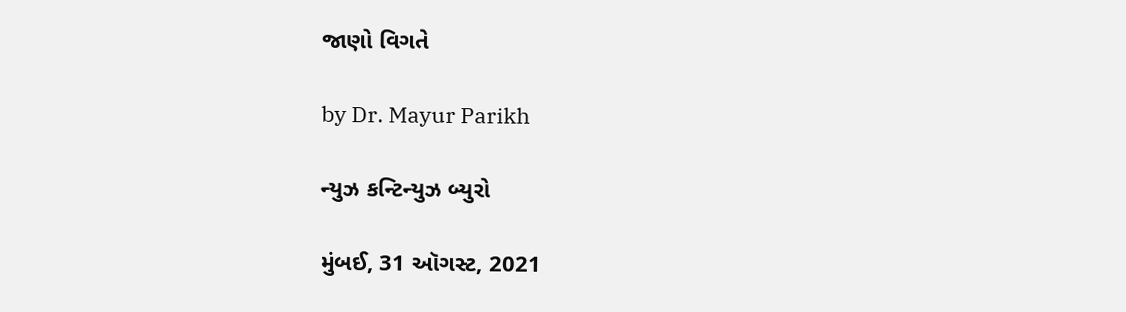જાણો વિગતે

by Dr. Mayur Parikh

ન્યુઝ કન્ટિન્યુઝ બ્યુરો

મુંબઈ, 31 ઑગસ્ટ, 2021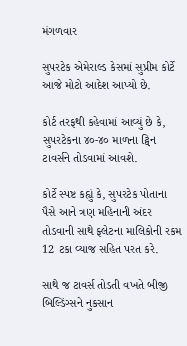મંગળવાર

સુપરટેક એમેરાલ્ડ કેસમાં સુપ્રીમ કોર્ટે આજે મોટો આદેશ આપ્યો છે.

કોર્ટ તરફથી કહેવામાં આવ્યું છે કે, સુપરટેકના ૪૦-૪૦ માળના ટ્વિન ટાવર્સને તોડવામાં આવશે.

કોર્ટે સ્પષ્ટ કહ્યું કે, સુપરટેક પોતાના પૈસે આને ત્રણ મહિનાની અંદર તોડવાની સાથે ફ્લેટના માલિકોની રકમ 12 ટકા વ્યાજ સહિત પરત કરે.

સાથે જ ટાવર્સ તોડતી વખતે બીજી બિલ્ડિંગ્સને નુકસાન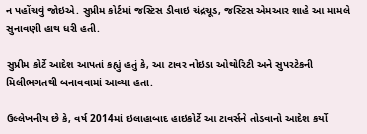ન પહોંચવું જોઇએ. સુપ્રીમ કોર્ટમાં જસ્ટિસ ડીવાઇ ચંદ્રચૂડ, જસ્ટિસ એમઆર શાહે આ મામલે સુનાવણી હાથ ધરી હતી.

સુપ્રીમ કોર્ટે આદેશ આપતાં કહ્યું હતું કે, આ ટાવર નોઇડા ઓથોરિટી અને સુપરટેકની મિલીભગતથી બનાવવામાં આવ્યા હતા.

ઉલ્લેખનીય છે કે, વર્ષ 2014માં ઇલાહાબાદ હાઇકોર્ટે આ ટાવર્સને તોડવાનો આદેશ કર્યો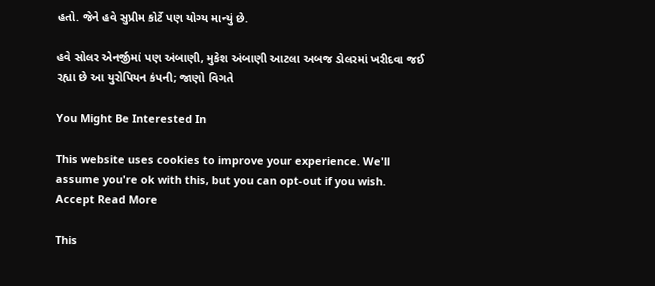હતો. જેને હવે સુપ્રીમ કોર્ટે પણ યોગ્ય માન્યું છે.

હવે સોલર એનર્જીમાં પણ અંબાણી, મુકેશ અંબાણી આટલા અબજ ડોલરમાં ખરીદવા જઈ રહ્યા છે આ યુરોપિયન કંપની; જાણો વિગતે

You Might Be Interested In

This website uses cookies to improve your experience. We'll assume you're ok with this, but you can opt-out if you wish. Accept Read More

This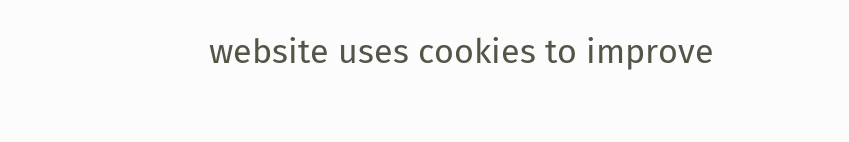website uses cookies to improve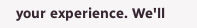your experience. We'll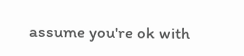assume you're ok with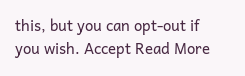this, but you can opt-out if you wish. Accept Read More